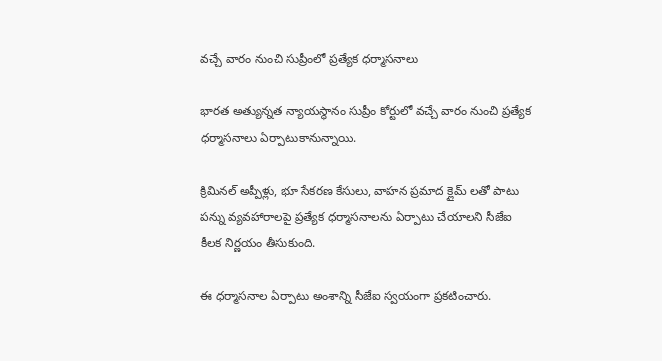వచ్చే వారం నుంచి సుప్రీంలో ప్రత్యేక ధర్మాసనాలు

భారత అత్యున్నత న్యాయస్థానం సుప్రీం కోర్టులో వచ్చే వారం నుంచి ప్రత్యేక ధర్మాసనాలు ఏర్పాటుకానున్నాయి.

క్రిమినల్ అప్పీళ్లు, భూ సేకరణ కేసులు, వాహన ప్రమాద క్లైమ్ లతో పాటు పన్ను వ్యవహారాలపై ప్రత్యేక ధర్మాసనాలను ఏర్పాటు చేయాలని సీజేఐ కీలక నిర్ణయం తీసుకుంది.

ఈ ధర్మాసనాల ఏర్పాటు అంశాన్ని సీజేఐ స్వయంగా ప్రకటించారు.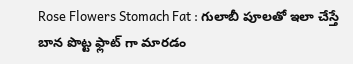Rose Flowers Stomach Fat : గులాబీ పూలతో ఇలా చేస్తే బాన పొట్ట ఫ్లాట్ గా మారడం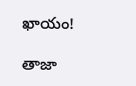ఖాయం!

తాజా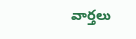వార్తలు